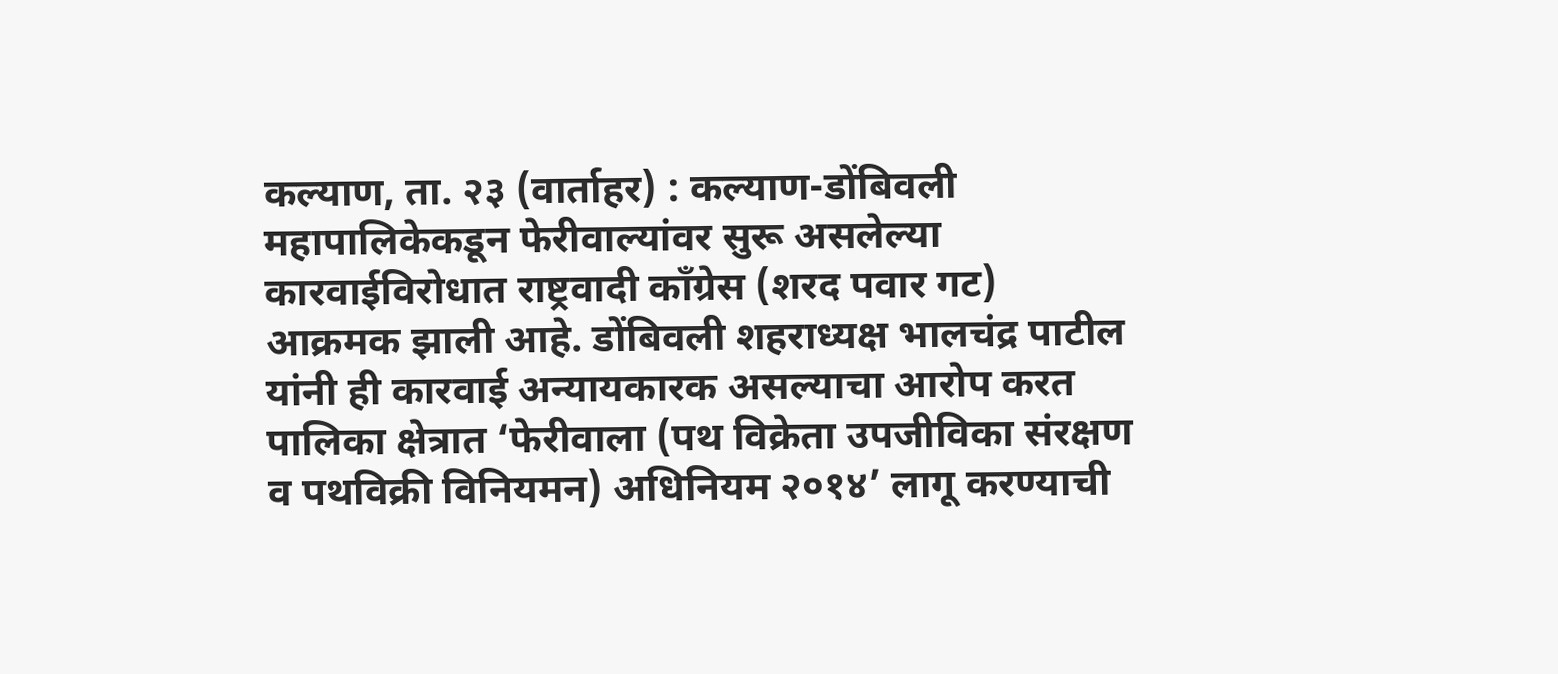कल्याण, ता. २३ (वार्ताहर) : कल्याण-डोंबिवली महापालिकेकडून फेरीवाल्यांवर सुरू असलेल्या कारवाईविरोधात राष्ट्रवादी काँग्रेस (शरद पवार गट) आक्रमक झाली आहे. डोंबिवली शहराध्यक्ष भालचंद्र पाटील यांनी ही कारवाई अन्यायकारक असल्याचा आरोप करत पालिका क्षेत्रात ‘फेरीवाला (पथ विक्रेता उपजीविका संरक्षण व पथविक्री विनियमन) अधिनियम २०१४’ लागू करण्याची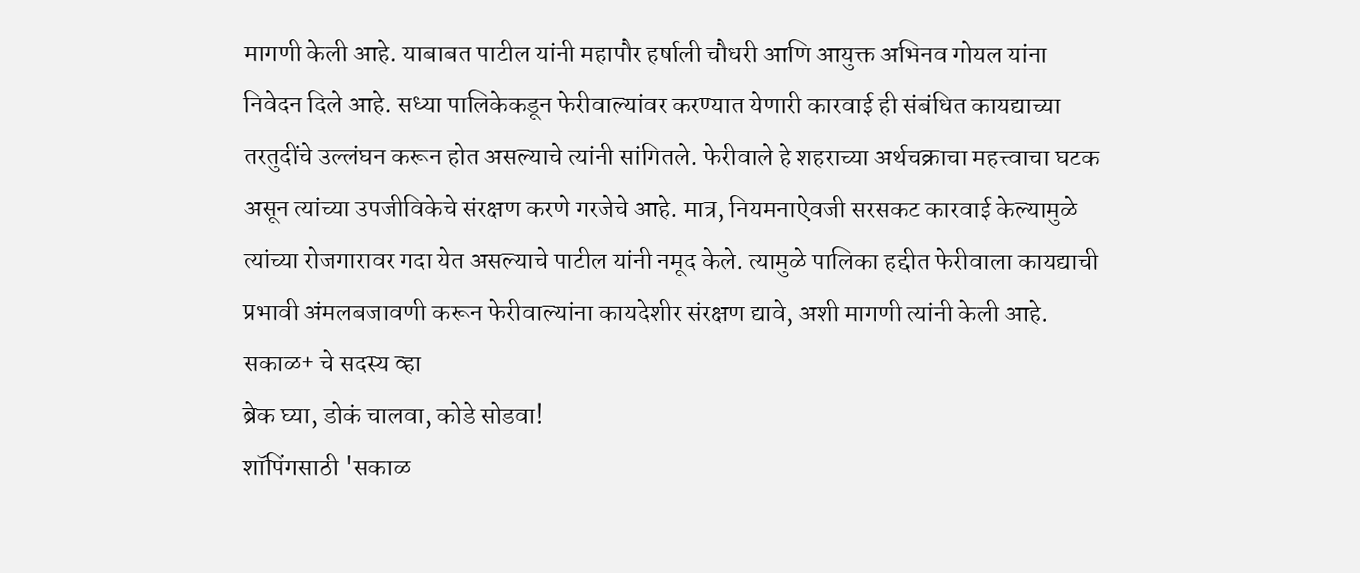मागणी केली आहे. याबाबत पाटील यांनी महापौर हर्षाली चौधरी आणि आयुक्त अभिनव गोयल यांना निवेदन दिले आहे. सध्या पालिकेकडून फेरीवाल्यांवर करण्यात येणारी कारवाई ही संबंधित कायद्याच्या तरतुदींचे उल्लंघन करून होत असल्याचे त्यांनी सांगितले. फेरीवाले हे शहराच्या अर्थचक्राचा महत्त्वाचा घटक असून त्यांच्या उपजीविकेचे संरक्षण करणे गरजेचे आहे. मात्र, नियमनाऐवजी सरसकट कारवाई केल्यामुळे त्यांच्या रोजगारावर गदा येत असल्याचे पाटील यांनी नमूद केले. त्यामुळे पालिका हद्दीत फेरीवाला कायद्याची प्रभावी अंमलबजावणी करून फेरीवाल्यांना कायदेशीर संरक्षण द्यावे, अशी मागणी त्यांनी केली आहे.
सकाळ+ चे सदस्य व्हा
ब्रेक घ्या, डोकं चालवा, कोडे सोडवा!
शॉपिंगसाठी 'सकाळ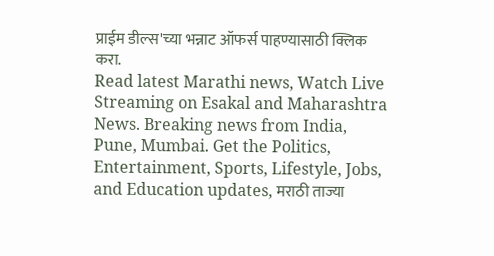प्राईम डील्स'च्या भन्नाट ऑफर्स पाहण्यासाठी क्लिक करा.
Read latest Marathi news, Watch Live Streaming on Esakal and Maharashtra News. Breaking news from India, Pune, Mumbai. Get the Politics, Entertainment, Sports, Lifestyle, Jobs, and Education updates, मराठी ताज्या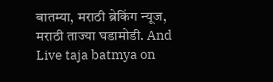बातम्या, मराठी ब्रेकिंग न्यूज, मराठी ताज्या घडामोडी. And Live taja batmya on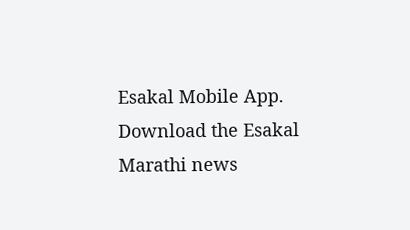Esakal Mobile App. Download the Esakal Marathi news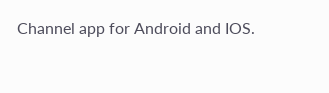Channel app for Android and IOS.